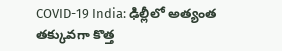COVID-19 India: ఢిల్లీలో అత్యంత తక్కువగా కొత్త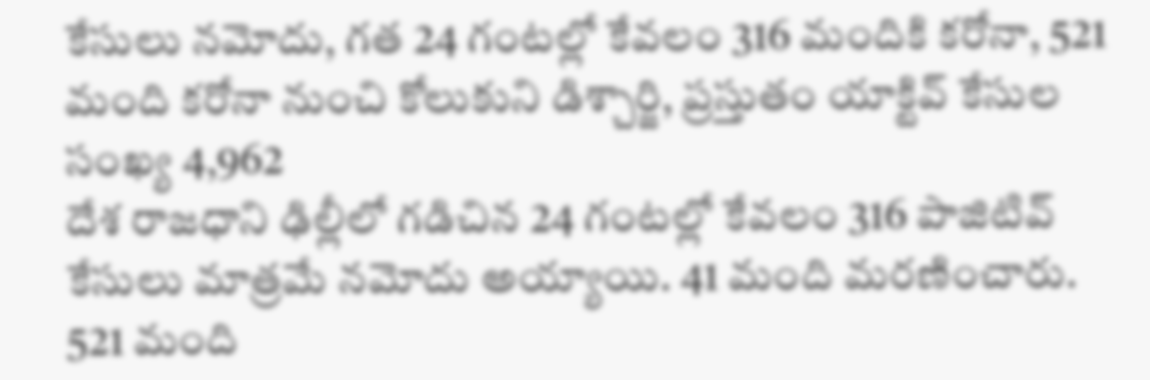కేసులు నమోదు, గత 24 గంటల్లో కేవలం 316 మందికి కరోనా, 521 మంది కరోనా నుంచి కోలుకుని డిశ్చార్జి, ప్రస్తుతం యాక్టివ్ కేసుల సంఖ్య 4,962
దేశ రాజధాని ఢిల్లీలో గడిచిన 24 గంటల్లో కేవలం 316 పాజిటివ్ కేసులు మాత్రమే నమోదు అయ్యాయి. 41 మంది మరణించారు. 521 మంది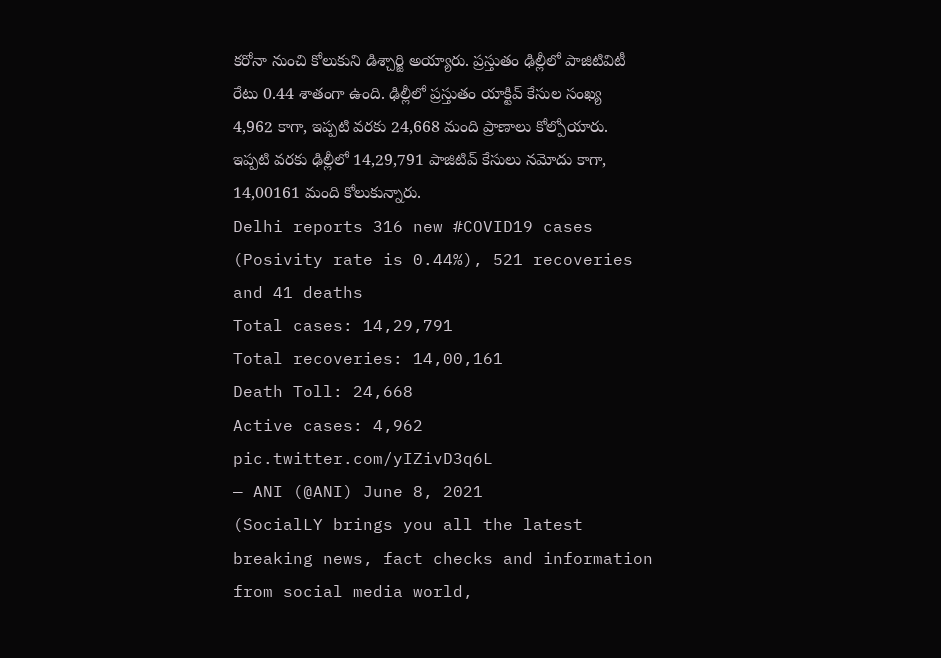కరోనా నుంచి కోలుకుని డిశ్చార్జి అయ్యారు. ప్రస్తుతం ఢిల్లీలో పాజిటివిటీ రేటు 0.44 శాతంగా ఉంది. ఢిల్లీలో ప్రస్తుతం యాక్టివ్ కేసుల సంఖ్య 4,962 కాగా, ఇప్పటి వరకు 24,668 మంది ప్రాణాలు కోల్పోయారు. ఇప్పటి వరకు ఢిల్లీలో 14,29,791 పాజిటివ్ కేసులు నమోదు కాగా, 14,00161 మంది కోలుకున్నారు.
Delhi reports 316 new #COVID19 cases (Posivity rate is 0.44%), 521 recoveries and 41 deaths
Total cases: 14,29,791
Total recoveries: 14,00,161
Death Toll: 24,668
Active cases: 4,962 pic.twitter.com/yIZivD3q6L
— ANI (@ANI) June 8, 2021
(SocialLY brings you all the latest breaking news, fact checks and information from social media world,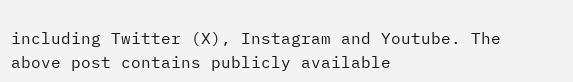including Twitter (X), Instagram and Youtube. The above post contains publicly available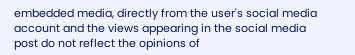embedded media, directly from the user's social media account and the views appearing in the social media post do not reflect the opinions of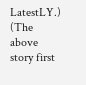LatestLY.)
(The above story first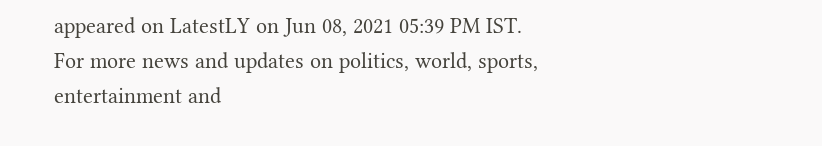appeared on LatestLY on Jun 08, 2021 05:39 PM IST. For more news and updates on politics, world, sports, entertainment and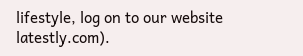lifestyle, log on to our website latestly.com).